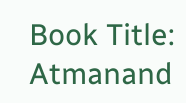Book Title: Atmanand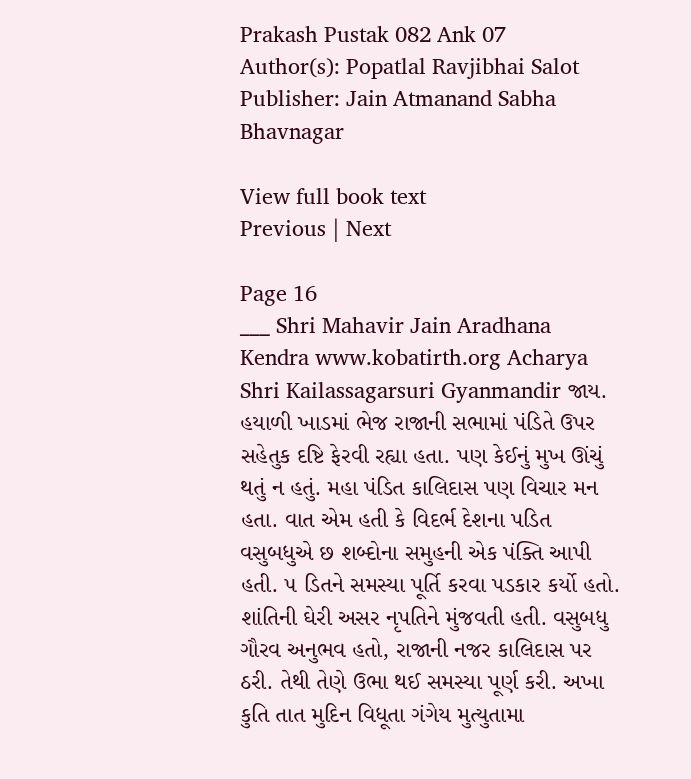Prakash Pustak 082 Ank 07
Author(s): Popatlal Ravjibhai Salot
Publisher: Jain Atmanand Sabha Bhavnagar

View full book text
Previous | Next

Page 16
___ Shri Mahavir Jain Aradhana Kendra www.kobatirth.org Acharya Shri Kailassagarsuri Gyanmandir જાય. હયાળી ખાડમાં ભેજ રાજાની સભામાં પંડિતે ઉપર સહેતુક દષ્ટિ ફેરવી રહ્યા હતા. પણ કેઈનું મુખ ઊંચું થતું ન હતું. મહા પંડિત કાલિદાસ પણ વિચાર મન હતા. વાત એમ હતી કે વિદર્ભ દેશના પડિત વસુબધુએ છ શબ્દોના સમુહની એક પંક્તિ આપી હતી. ૫ ડિતને સમસ્યા પૂર્તિ કરવા પડકાર કર્યો હતો. શાંતિની ઘેરી અસર નૃપતિને મુંજવતી હતી. વસુબધુ ગૌરવ અનુભવ હતો, રાજાની નજર કાલિદાસ પર ઠરી. તેથી તેણે ઉભા થઈ સમસ્યા પૂર્ણ કરી. અખા કુતિ તાત મુદિન વિધૂતા ગંગેય મુત્યુતામા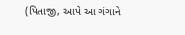(પિતાજી, આપે આ ગંગાને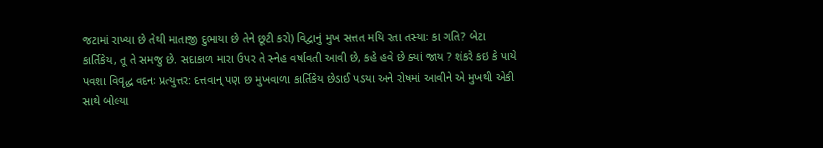જટામાં રાખ્યા છે તેથી માતાજી દુભાયા છે તેને છૂટી કરો) વિદ્વાનું મુખ સત્તત મયિ રતા તસ્યાઃ કા ગતિ? બેટા કાર્તિકેય, તૂ તે સમજુ છે. સદાકાળ મારા ઉપર તે સ્નેહ વર્ષાવતી આવી છે, કહે હવે છે ક્યાં જાય ? શંકરે કઇ કે પાયે પવશા વિવૃદ્ધ વદનઃ પ્રત્યુત્તર: દત્તવાન્ પણ છ મુખવાળા કાર્તિકેય છેડાઈ પડયા અને રોષમાં આવીને એ મુખથી એકી સાથે બોલ્યા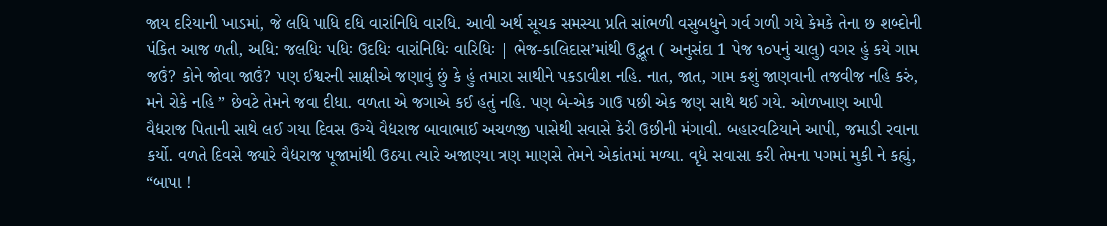જાય દરિયાની ખાડમાં, જે લધિ પાધિ દધિ વારાંનિધિ વારધિ. આવી અર્થ સૂચક સમસ્યા પ્રતિ સાંભળી વસુબધુને ગર્વ ગળી ગયે કેમકે તેના છ શબ્દોની પંકિત આજ ળતી, અધિ: જલધિઃ પધિઃ ઉદધિઃ વારાંનિધિઃ વારિધિઃ | ભેજ-કાલિદાસ’માંથી ઉદ્ભૂત ( અનુસંદા 1 પેજ ૧૦પનું ચાલુ) વગર હું કયે ગામ જઉં? કોને જોવા જાઉં? પણ ઈશ્વરની સાક્ષીએ જણાવું છું કે હું તમારા સાથીને પકડાવીશ નહિ. નાત, જાત, ગામ કશું જાણવાની તજવીજ નહિ કરું, મને રોકે નહિ ” છેવટે તેમને જવા દીધા. વળતા એ જગાએ કઈ હતું નહિ. પણ બે-એક ગાઉ પછી એક જણ સાથે થઈ ગયે. ઓળખાણ આપી વૈદ્યરાજ પિતાની સાથે લઈ ગયા દિવસ ઉગ્યે વૈદ્યરાજ બાવાભાઈ અચળજી પાસેથી સવાસે કેરી ઉછીની મંગાવી. બહારવટિયાને આપી, જમાડી રવાના કર્યો. વળતે દિવસે જ્યારે વૈદ્યરાજ પૂજામાંથી ઉઠયા ત્યારે અજાણ્યા ત્રણ માણસે તેમને એકાંતમાં મળ્યા. વૃધે સવાસા કરી તેમના પગમાં મુકી ને કહ્યું, “બાપા !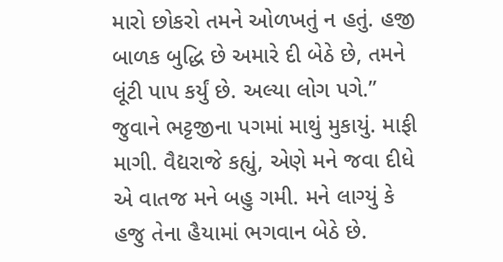મારો છોકરો તમને ઓળખતું ન હતું. હજી બાળક બુદ્ધિ છે અમારે દી બેઠે છે, તમને લૂંટી પાપ કર્યું છે. અલ્યા લોગ પગે.” જુવાને ભટ્ટજીના પગમાં માથું મુકાયું. માફી માગી. વૈદ્યરાજે કહ્યું, એણે મને જવા દીધે એ વાતજ મને બહુ ગમી. મને લાગ્યું કે હજુ તેના હૈયામાં ભગવાન બેઠે છે.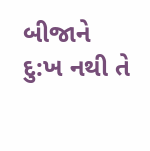બીજાને દુ:ખ નથી તે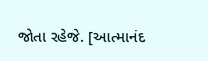જોતા રહેજે. [આત્માનંદ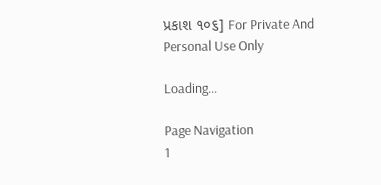પ્રકાશ ૧૦૬] For Private And Personal Use Only

Loading...

Page Navigation
1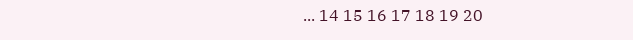... 14 15 16 17 18 19 20